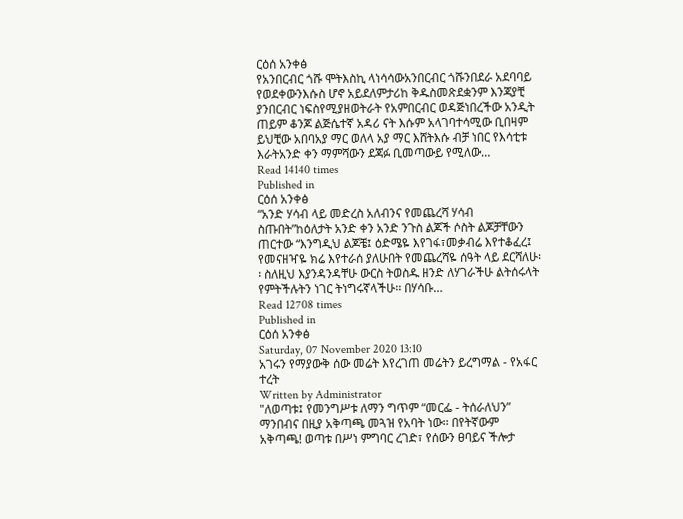ርዕሰ አንቀፅ
የአንበርብር ጎሹ ሞትእስኪ ላነሳሳውአንበርብር ጎሹንበደራ አደባባይ የወደቀውንእሱስ ሆኖ አይደለምታሪከ ቅዱስመጽደቋንም እንጃያቺ ያንበርብር ነፍስየሚያዘወትራት የአምበርብር ወዳጅነበረችው አንዲት ጠይም ቆንጆ ልጅሴተኛ አዳሪ ናት እሱም አላገባተሳሚው ቢበዛም ይህቺው አበባአያ ማር ወለላ አያ ማር እሸትእሱ ብቻ ነበር የእሳቲቱ እራትአንድ ቀን ማምሻውን ደጃፉ ቢመጣውይ የሚለው…
Read 14140 times
Published in
ርዕሰ አንቀፅ
“አንድ ሃሳብ ላይ መድረስ አለብንና የመጨረሻ ሃሳብ ስጡበት”ከዕለታት አንድ ቀን አንድ ንጉስ ልጆች ሶስት ልጆቻቸውን ጠርተው “እንግዲህ ልጆቼ፤ ዕድሜዬ እየገፋ፣መቃብሬ እየተቆፈረ፤ የመናዘዣዬ ክሬ እየተራሰ ያለሁበት የመጨረሻዬ ሰዓት ላይ ደርሻለሁ፡፡ ስለዚህ እያንዳንዳቸሁ ውርስ ትወስዱ ዘንድ ለሃገራችሁ ልትሰሩላት የምትችሉትን ነገር ትነግሩኛላችሁ፡፡ በሃሳቡ…
Read 12708 times
Published in
ርዕሰ አንቀፅ
Saturday, 07 November 2020 13:10
አገሩን የማያውቅ ሰው መሬት እየረገጠ መሬትን ይረግማል - የአፋር ተረት
Written by Administrator
"ለወጣቱ፤ የመንግሥቱ ለማን ግጥም “መርፌ - ትሰራለህን” ማንበብና በዚያ አቅጣጫ መጓዝ የአባት ነው፡፡ በየትኛውም አቅጣጫ! ወጣቱ በሥነ ምግባር ረገድ፣ የሰውን ፀባይና ችሎታ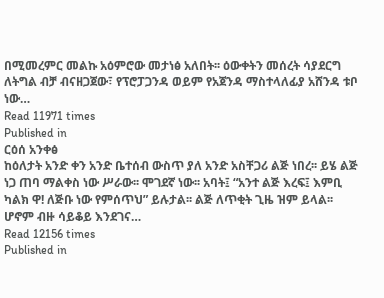በሚመረምር መልኩ አዕምሮው መታነፅ አለበት፡፡ ዕውቀትን መሰረት ሳያደርግ ለትግል ብቻ ብናዘጋጀው፣ የፕሮፓጋንዳ ወይም የአጀንዳ ማስተላለፊያ አሸንዳ ቱቦ ነው…
Read 11971 times
Published in
ርዕሰ አንቀፅ
ከዕለታት አንድ ቀን አንድ ቤተሰብ ውስጥ ያለ አንድ አስቸጋሪ ልጅ ነበረ፡፡ ይሄ ልጅ ነጋ ጠባ ማልቀስ ነው ሥራው፡፡ ሞገደኛ ነው፡፡ አባት፤ “አንተ ልጅ እረፍ፤ እምቢ ካልክ ዋ! ለጅቡ ነው የምሰጥህ” ይሉታል፡፡ ልጅ ለጥቂት ጊዜ ዝም ይላል፡፡ ሆኖም ብዙ ሳይቆይ እንደገና…
Read 12156 times
Published in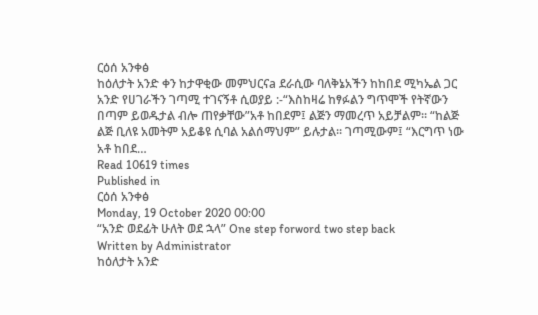ርዕሰ አንቀፅ
ከዕለታት አንድ ቀን ከታዋቂው መምህርናa ደራሲው ባለቅኔአችን ከከበደ ሚካኤል ጋር አንድ የሀገራችን ገጣሚ ተገናኝቶ ሲወያይ :-“እስከዛሬ ከፃፉልን ግጥሞች የትኛውን በጣም ይወዱታል ብሎ ጠየቃቸው”አቶ ከበደም፤ ልጅን ማመረጥ አይቻልም፡፡ “ከልጅ ልጅ ቢለዩ አመትም አይቆዩ ሲባል አልሰማህም” ይሉታል፡፡ ገጣሚውም፤ “እርግጥ ነው አቶ ከበደ…
Read 10619 times
Published in
ርዕሰ አንቀፅ
Monday, 19 October 2020 00:00
“አንድ ወደፊት ሁለት ወደ ኋላ” One step forword two step back
Written by Administrator
ከዕለታት አንድ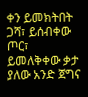ቀን ይመክትበት ጋሻ፣ ይሰብቀው ጦር፣ ይመለቅቀው ቃታ ያለው አንድ ጀግና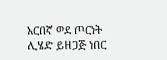አርበኛ ወደ ጦርነት ሊሄድ ይዘጋጅ ነበር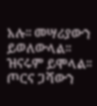አሉ፡፡ መሣሪያውን ይወለውላል፡፡ ዝናሩም ይሞላል፡፡ ጦርና ጋሻውን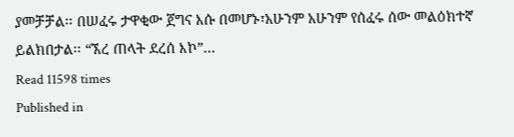ያመቻቻል፡፡ በሠፈሩ ታዋቂው ጀግና እሱ በመሆኑ፣አሁንም አሁንም የሰፈሩ ሰው መልዕክተኛ ይልክበታል፡፡ “ኧረ ጠላት ደረሰ እኮ”…
Read 11598 times
Published in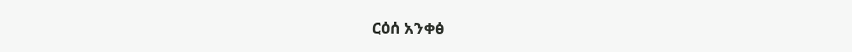ርዕሰ አንቀፅ